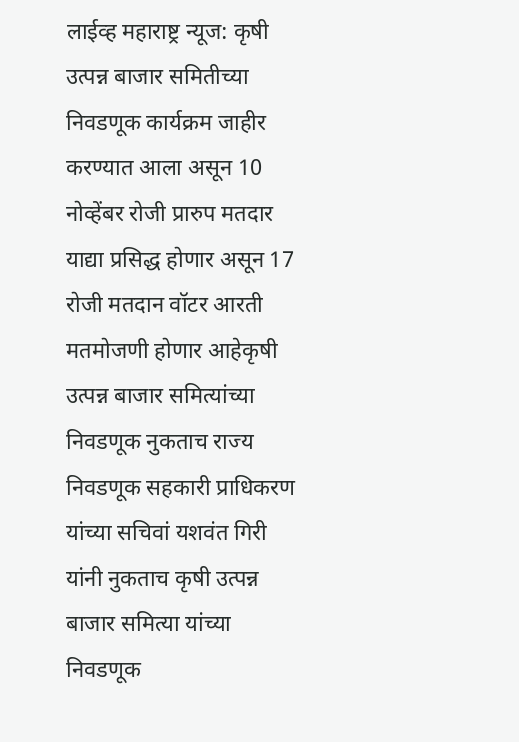लाईव्ह महाराष्ट्र न्यूज: कृषी उत्पन्न बाजार समितीच्या निवडणूक कार्यक्रम जाहीर करण्यात आला असून 10 नोव्हेंबर रोजी प्रारुप मतदार याद्या प्रसिद्ध होणार असून 17 रोजी मतदान वॉटर आरती मतमोजणी होणार आहेकृषी उत्पन्न बाजार समित्यांच्या निवडणूक नुकताच राज्य निवडणूक सहकारी प्राधिकरण यांच्या सचिवां यशवंत गिरी यांनी नुकताच कृषी उत्पन्न बाजार समित्या यांच्या निवडणूक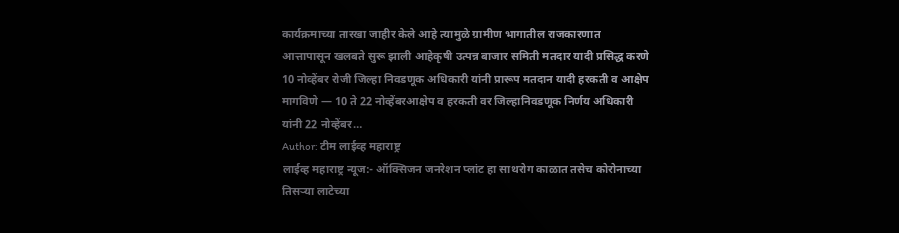कार्यक्रमाच्या तारखा जाहीर केले आहे त्यामुळे ग्रामीण भागातील राजकारणात आत्तापासून खलबते सुरू झाली आहेकृषी उत्पन्न बाजार समिती मतदार यादी प्रसिद्ध करणे 10 नोव्हेंबर रोजी जिल्हा निवडणूक अधिकारी यांनी प्रारूप मतदान यादी हरकती व आक्षेप मागविणे — 10 ते 22 नोव्हेंबरआक्षेप व हरकती वर जिल्हानिवडणूक निर्णय अधिकारी यांनी 22 नोव्हेंबर…
Author: टीम लाईव्ह महाराष्ट्र
लाईव्ह महाराष्ट्र न्यूज:- ऑक्सिजन जनरेशन प्लांट हा साथरोग काळात तसेच कोरोनाच्या तिसऱ्या लाटेच्या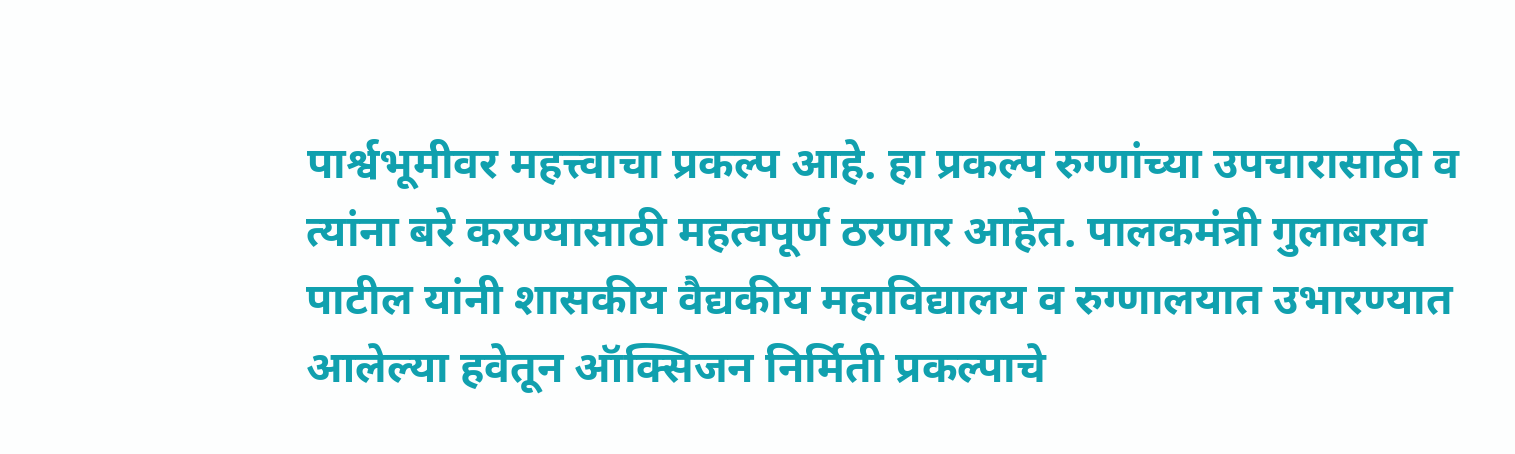पार्श्वभूमीवर महत्त्वाचा प्रकल्प आहे. हा प्रकल्प रुग्णांच्या उपचारासाठी व त्यांना बरे करण्यासाठी महत्वपूर्ण ठरणार आहेत. पालकमंत्री गुलाबराव पाटील यांनी शासकीय वैद्यकीय महाविद्यालय व रुग्णालयात उभारण्यात आलेल्या हवेतून ऑक्सिजन निर्मिती प्रकल्पाचे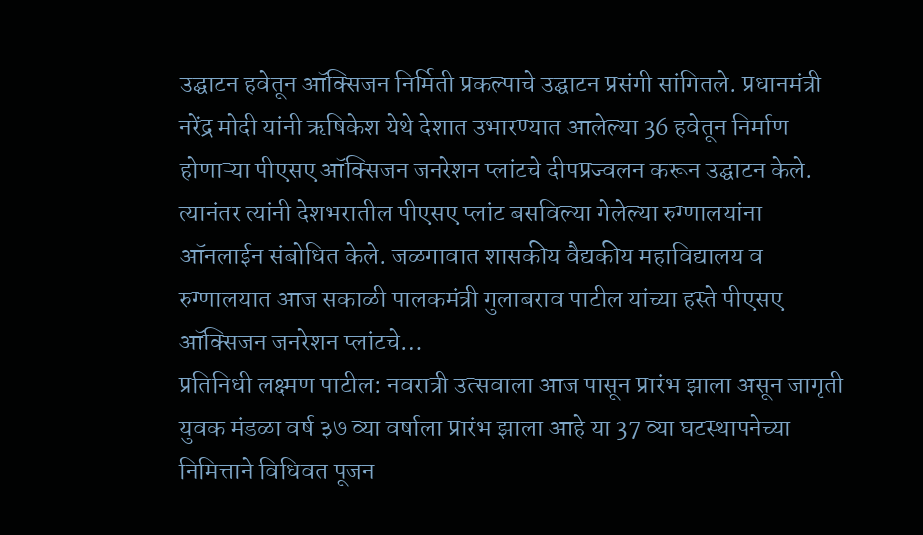उद्घाटन हवेतून ऑक्सिजन निर्मिती प्रकल्पाचे उद्घाटन प्रसंगी सांगितले. प्रधानमंत्री नरेंद्र मोदी यांनी ऋषिकेश येथे देशात उभारण्यात आलेल्या 36 हवेतून निर्माण होणाऱ्या पीएसए ऑक्सिजन जनरेशन प्लांटचे दीपप्रज्वलन करून उद्घाटन केले. त्यानंतर त्यांनी देशभरातील पीएसए प्लांट बसविल्या गेलेल्या रुग्णालयांना ऑनलाईन संबोधित केले. जळगावात शासकीय वैद्यकीय महाविद्यालय व रुग्णालयात आज सकाळी पालकमंत्री गुलाबराव पाटील यांच्या हस्ते पीएसए ऑक्सिजन जनरेशन प्लांटचे…
प्रतिनिधी लक्ष्मण पाटील: नवरात्री उत्सवाला आज पासून प्रारंभ झाला असून जागृती युवक मंडळा वर्ष ३७ व्या वर्षाला प्रारंभ झाला आहे या 37 व्या घटस्थापनेच्या निमित्ताने विधिवत पूजन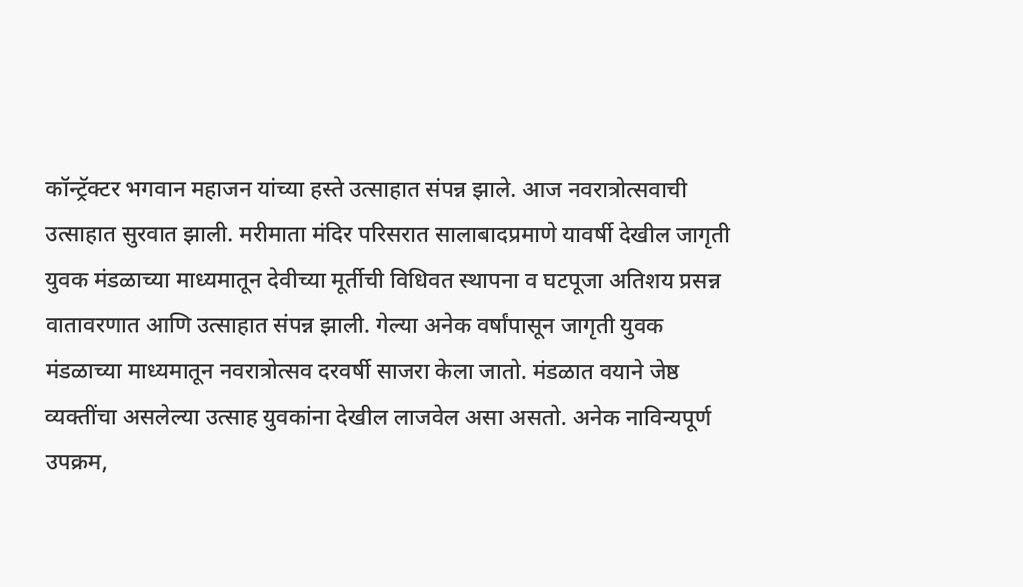कॉन्ट्रॅक्टर भगवान महाजन यांच्या हस्ते उत्साहात संपन्न झाले. आज नवरात्रोत्सवाची उत्साहात सुरवात झाली. मरीमाता मंदिर परिसरात सालाबादप्रमाणे यावर्षी देखील जागृती युवक मंडळाच्या माध्यमातून देवीच्या मूर्तीची विधिवत स्थापना व घटपूजा अतिशय प्रसन्न वातावरणात आणि उत्साहात संपन्न झाली. गेल्या अनेक वर्षांपासून जागृती युवक मंडळाच्या माध्यमातून नवरात्रोत्सव दरवर्षी साजरा केला जातो. मंडळात वयाने जेष्ठ व्यक्तींचा असलेल्या उत्साह युवकांना देखील लाजवेल असा असतो. अनेक नाविन्यपूर्ण उपक्रम,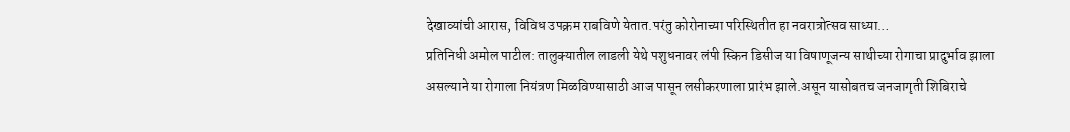देखाव्यांची आरास, विविध उपक्रम राबविणे येतात.परंतु कोरोनाच्या परिस्थितीत हा नवरात्रोत्सव साध्या…
प्रतिनिधी अमोल पाटील: तालुक्यातील लाडली येथे पशुधनावर लंपी स्किन डिसीज या विषाणूजन्य साथीच्या रोगाचा प्रादुर्भाव झाला असल्याने या रोगाला नियंत्रण मिळविण्यासाठी आज पासून लसीकरणाला प्रारंभ झाले.असून यासोबतच जनजागृती शिबिराचे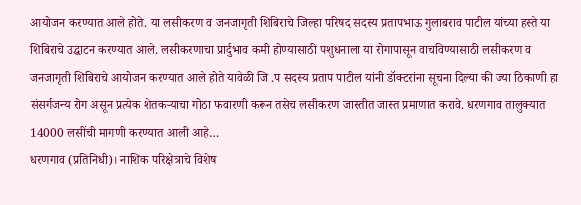आयोजन करण्यात आले होते. या लसीकरण व जनजागृती शिबिराचे जिल्हा परिषद सदस्य प्रतापभाऊ गुलाबराव पाटील यांच्या हस्ते या शिबिराचे उद्घाटन करण्यात आले. लसीकरणाचा प्रार्दुभाव कमी होण्यासाठी पशुधनाला या रोगापासून वाचविण्यासाठी लसीकरण व जनजागृती शिबिराचे आयोजन करण्यात आले होते यावेळी जि .प सदस्य प्रताप पाटील यांनी डॉक्टरांना सूचना दिल्या की ज्या ठिकाणी हा संसर्गजन्य रोग असून प्रत्येक शेतकऱ्याचा गोठा फवारणी करून तसेच लसीकरण जास्तीत जास्त प्रमाणात करावे. धरणगाव तालुक्यात 14000 लसींची मागणी करण्यात आली आहे…
धरणगाव (प्रतिनिधी)। नाशिक परिक्षेत्राचे विशेष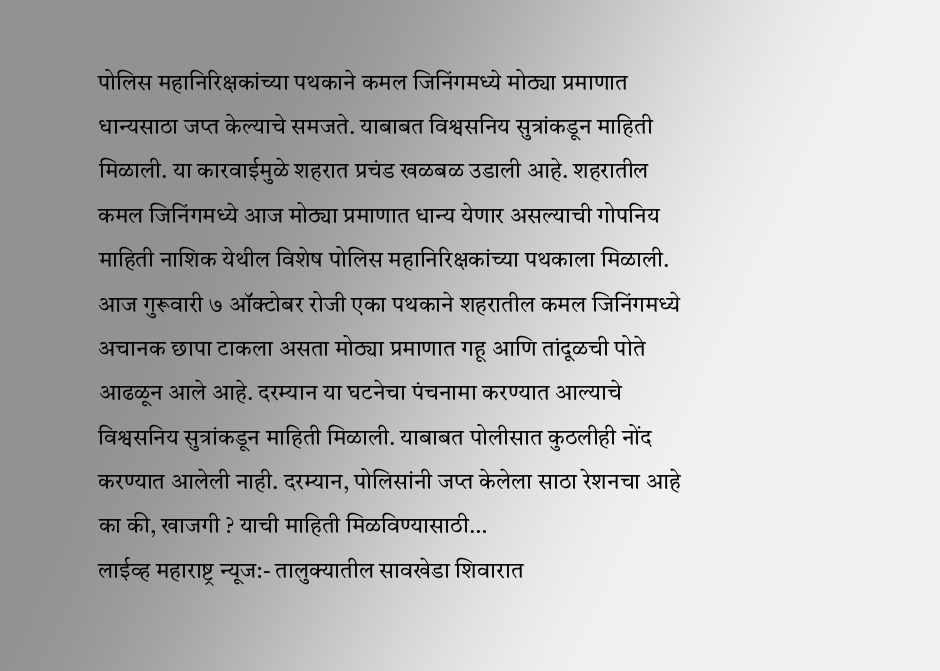पोलिस महानिरिक्षकांच्या पथकाने कमल जिनिंगमध्ये मोठ्या प्रमाणात धान्यसाठा जप्त केल्याचे समजते. याबाबत विश्वसनिय सुत्रांकडून माहिती मिळाली. या कारवाईमुळे शहरात प्रचंड खळबळ उडाली आहे. शहरातील कमल जिनिंगमध्ये आज मोठ्या प्रमाणात धान्य येणार असल्याची गोपनिय माहिती नाशिक येथील विशेष पोलिस महानिरिक्षकांच्या पथकाला मिळाली. आज गुरूवारी ७ ऑक्टोबर रोजी एका पथकाने शहरातील कमल जिनिंगमध्ये अचानक छापा टाकला असता मोठ्या प्रमाणात गहू आणि तांदूळची पोते आढळून आले आहे. दरम्यान या घटनेचा पंचनामा करण्यात आल्याचे विश्वसनिय सुत्रांकडून माहिती मिळाली. याबाबत पोलीसात कुठलीही नोंद करण्यात आलेली नाही. दरम्यान, पोलिसांनी जप्त केलेला साठा रेशनचा आहे का की, खाजगी ? याची माहिती मिळविण्यासाठी…
लाईव्ह महाराष्ट्र न्यूज:- तालुक्यातील सावखेडा शिवारात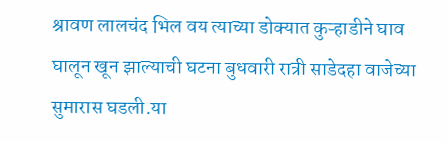श्रावण लालचंद भिल वय त्याच्या डोक्यात कुऱ्हाडीने घाव घालून खून झाल्याची घटना बुधवारी रात्री साडेदहा वाजेच्या सुमारास घडली.या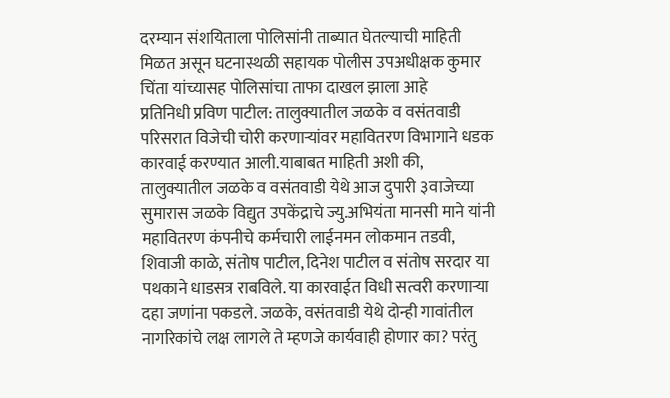दरम्यान संशयिताला पोलिसांनी ताब्यात घेतल्याची माहिती मिळत असून घटनास्थळी सहायक पोलीस उपअधीक्षक कुमार चिंता यांच्यासह पोलिसांचा ताफा दाखल झाला आहे
प्रतिनिधी प्रविण पाटील: तालुक्यातील जळके व वसंतवाडी परिसरात विजेची चोरी करणाऱ्यांवर महावितरण विभागाने धडक कारवाई करण्यात आली.याबाबत माहिती अशी की, तालुक्यातील जळके व वसंतवाडी येथे आज दुपारी ३वाजेच्या सुमारास जळके विद्युत उपकेंद्राचे ज्यु.अभियंता मानसी माने यांनी महावितरण कंपनीचे कर्मचारी लाईनमन लोकमान तडवी, शिवाजी काळे, संतोष पाटील, दिनेश पाटील व संतोष सरदार या पथकाने धाडसत्र राबविले. या कारवाईत विधी सत्वरी करणाऱ्या दहा जणांना पकडले. जळके, वसंतवाडी येथे दोन्ही गावांतील नागरिकांचे लक्ष लागले ते म्हणजे कार्यवाही होणार का? परंतु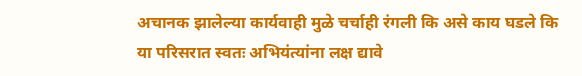अचानक झालेल्या कार्यवाही मुळे चर्चाही रंगली कि असे काय घडले कि या परिसरात स्वतः अभियंत्यांना लक्ष द्यावे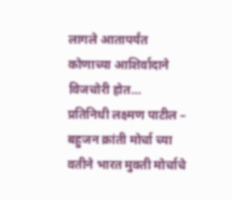लागले आतापर्यंत कोणाच्या आशिर्वादाने विजचोरी होत…
प्रतिनिधी लक्ष्मण पाटील – बहुजन क्रांती मोर्चा च्या वतीने भारत मुक्ती मोर्चाचे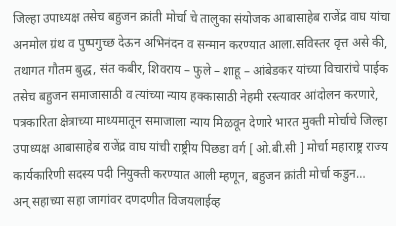जिल्हा उपाध्यक्ष तसेच बहुजन क्रांती मोर्चा चे तालुका संयोजक आबासाहेब राजेंद्र वाघ यांचा अनमोल ग्रंथ व पुष्पगुच्छ देऊन अभिनंदन व सन्मान करण्यात आला.सविस्तर वृत्त असे की, तथागत गौतम बुद्ध, संत कबीर, शिवराय – फुले – शाहू – आंबेडकर यांच्या विचारांचे पाईक तसेच बहुजन समाजासाठी व त्यांच्या न्याय हक्कासाठी नेहमी रस्त्यावर आंदोलन करणारे, पत्रकारिता क्षेत्राच्या माध्यमातून समाजाला न्याय मिळवून देणारे भारत मुक्ती मोर्चाचे जिल्हा उपाध्यक्ष आबासाहेब राजेंद्र वाघ यांची राष्ट्रीय पिछडा वर्ग [ ओ.बी.सी ] मोर्चा महाराष्ट्र राज्य कार्यकारिणी सदस्य पदी नियुक्ती करण्यात आली म्हणून, बहुजन क्रांती मोर्चा कडुन…
अन् सहाच्या सहा जागांवर दणदणीत विजयलाईव्ह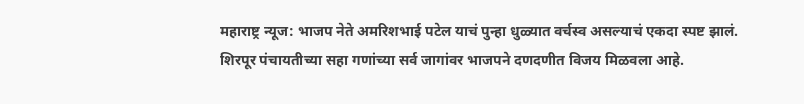महाराष्ट्र न्यूज: भाजप नेते अमरिशभाई पटेल याचं पुन्हा धुळ्यात वर्चस्व असल्याचं एकदा स्पष्ट झालं. शिरपूर पंचायतीच्या सहा गणांच्या सर्व जागांवर भाजपने दणदणीत विजय मिळवला आहे.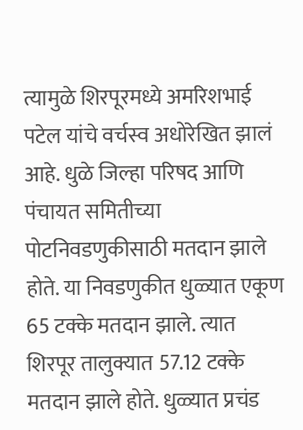त्यामुळे शिरपूरमध्ये अमरिशभाई पटेल यांचे वर्चस्व अधोरेखित झालं आहे. धुळे जिल्हा परिषद आणि पंचायत समितीच्या पोटनिवडणुकीसाठी मतदान झाले होते. या निवडणुकीत धुळ्यात एकूण 65 टक्के मतदान झाले. त्यात शिरपूर तालुक्यात 57.12 टक्के मतदान झाले होते. धुळ्यात प्रचंड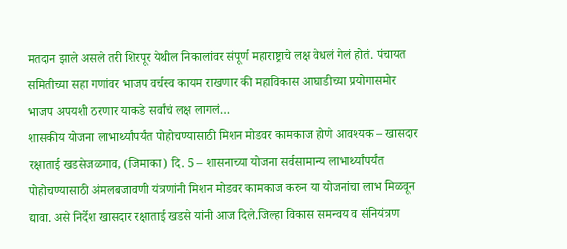मतदान झाले असले तरी शिरपूर येथील निकालांवर संपूर्ण महाराष्ट्राचे लक्ष वेधलं गेलं होतं. पंचायत समितीच्या सहा गणांवर भाजप वर्चस्व कायम राखणार की महाविकास आघाडीच्या प्रयोगासमोर भाजप अपयशी ठरणार याकडे सर्वांचं लक्ष लागलं…
शासकीय योजना लाभार्थ्यांपर्यंत पोहोचण्यासाठी मिशन मोडवर कामकाज होणे आवश्यक – खासदार रक्षाताई खडसेजळगाव, (जिमाका) दि. 5 – शासनाच्या योजना सर्वसामान्य लाभार्थ्यांपर्यंत पोहोचण्यासाठी अंमलबजावणी यंत्रणांनी मिशन मोडवर कामकाज करुन या योजनांचा लाभ मिळवून द्यावा. असे निर्देश खासदार रक्षाताई खडसे यांनी आज दिले.जिल्हा विकास समन्वय व संनियंत्रण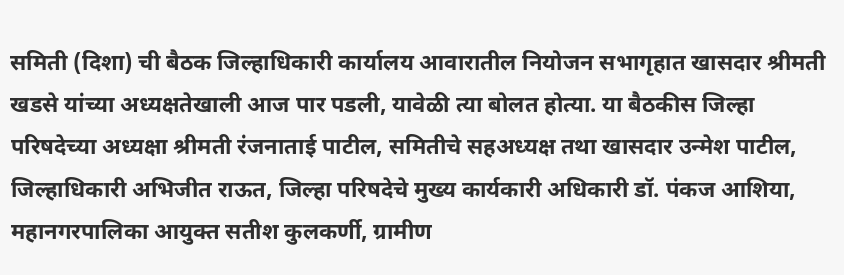समिती (दिशा) ची बैठक जिल्हाधिकारी कार्यालय आवारातील नियोजन सभागृहात खासदार श्रीमती खडसे यांच्या अध्यक्षतेखाली आज पार पडली, यावेळी त्या बोलत होत्या. या बैठकीस जिल्हा परिषदेच्या अध्यक्षा श्रीमती रंजनाताई पाटील, समितीचे सहअध्यक्ष तथा खासदार उन्मेश पाटील, जिल्हाधिकारी अभिजीत राऊत, जिल्हा परिषदेचे मुख्य कार्यकारी अधिकारी डॉ. पंकज आशिया, महानगरपालिका आयुक्त सतीश कुलकर्णी, ग्रामीण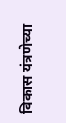विकास यंत्रणेच्या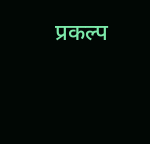प्रकल्प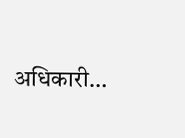अधिकारी…